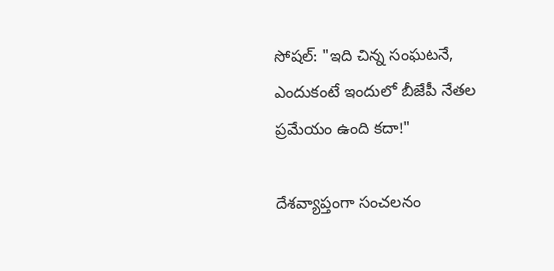సోషల్: "ఇది చిన్న సంఘటనే, ఎందుకంటే ఇందులో బీజేపీ నేతల ప్రమేయం ఉంది కదా!"

దేశవ్యాప్తంగా సంచలనం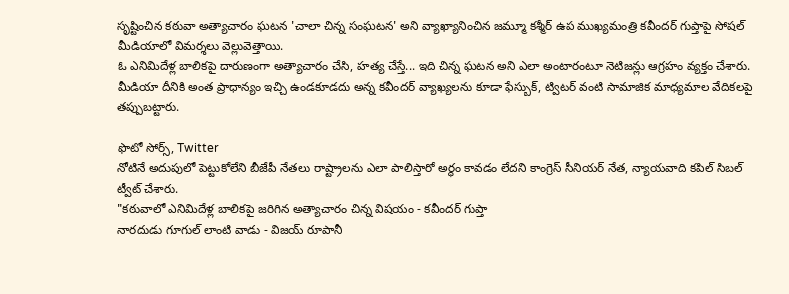సృష్టించిన కఠువా అత్యాచారం ఘటన 'చాలా చిన్న సంఘటన' అని వ్యాఖ్యానించిన జమ్మూ కశ్మీర్ ఉప ముఖ్యమంత్రి కవీందర్ గుప్తాపై సోషల్ మీడియాలో విమర్శలు వెల్లువెత్తాయి.
ఓ ఎనిమిదేళ్ల బాలికపై దారుణంగా అత్యాచారం చేసి, హత్య చేస్తే... ఇది చిన్న ఘటన అని ఎలా అంటారంటూ నెటిజన్లు ఆగ్రహం వ్యక్తం చేశారు. మీడియా దీనికి అంత ప్రాధాన్యం ఇచ్చి ఉండకూడదు అన్న కవీందర్ వ్యాఖ్యలను కూడా ఫేస్బుక్, ట్విటర్ వంటి సామాజిక మాధ్యమాల వేదికలపై తప్పుబట్టారు.

ఫొటో సోర్స్, Twitter
నోటినే అదుపులో పెట్టుకోలేని బీజేపీ నేతలు రాష్ట్రాలను ఎలా పాలిస్తారో అర్థం కావడం లేదని కాంగ్రెస్ సీనియర్ నేత, న్యాయవాది కపిల్ సిబల్ ట్వీట్ చేశారు.
"కఠువాలో ఎనిమిదేళ్ల బాలికపై జరిగిన అత్యాచారం చిన్న విషయం - కవీందర్ గుప్తా
నారదుడు గూగుల్ లాంటి వాడు - విజయ్ రూపానీ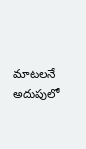మాటలనే అదుపులో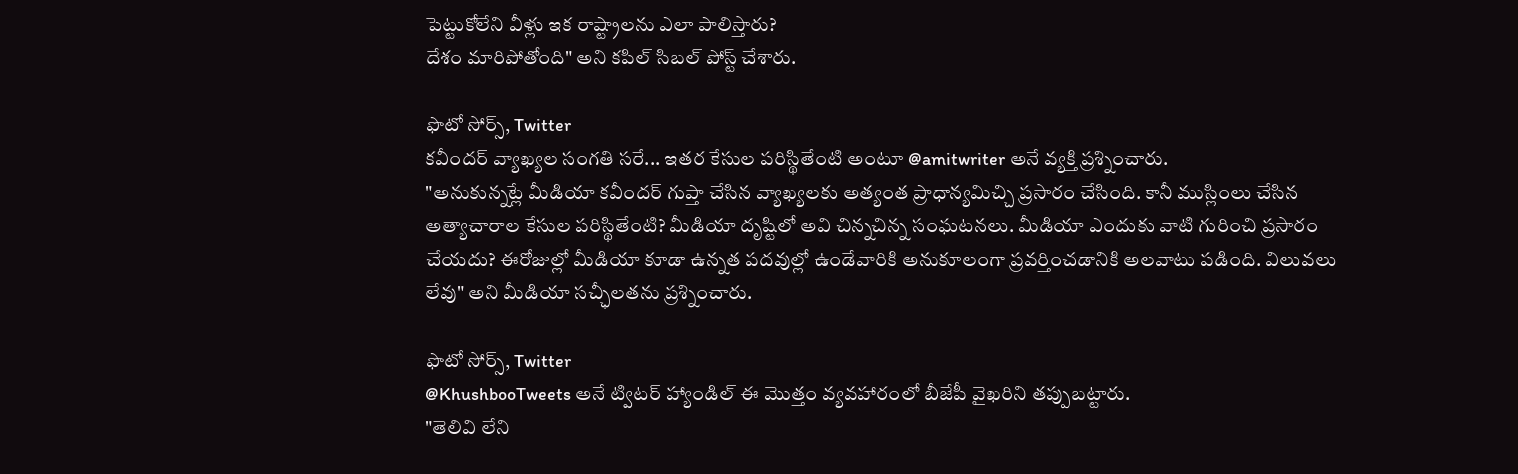పెట్టుకోలేని వీళ్లు ఇక రాష్ట్రాలను ఎలా పాలిస్తారు?
దేశం మారిపోతోంది" అని కపిల్ సిబల్ పోస్ట్ చేశారు.

ఫొటో సోర్స్, Twitter
కవీందర్ వ్యాఖ్యల సంగతి సరే... ఇతర కేసుల పరిస్థితేంటి అంటూ @amitwriter అనే వ్యక్తి ప్రశ్నించారు.
"అనుకున్నట్లే మీడియా కవీందర్ గుప్తా చేసిన వ్యాఖ్యలకు అత్యంత ప్రాధాన్యమిచ్చి ప్రసారం చేసింది. కానీ ముస్లింలు చేసిన అత్యాచారాల కేసుల పరిస్థితేంటి? మీడియా దృష్టిలో అవి చిన్నచిన్న సంఘటనలు. మీడియా ఎందుకు వాటి గురించి ప్రసారం చేయదు? ఈరోజుల్లో మీడియా కూడా ఉన్నత పదవుల్లో ఉండేవారికి అనుకూలంగా ప్రవర్తించడానికి అలవాటు పడింది. విలువలు లేవు" అని మీడియా సచ్ఛీలతను ప్రశ్నించారు.

ఫొటో సోర్స్, Twitter
@KhushbooTweets అనే ట్విటర్ హ్యాండిల్ ఈ మొత్తం వ్యవహారంలో బీజేపీ వైఖరిని తప్పుబట్టారు.
"తెలివి లేని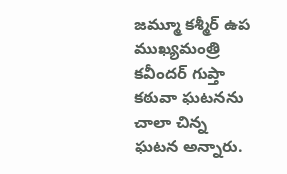జమ్మూ కశ్మీర్ ఉప ముఖ్యమంత్రి కవీందర్ గుప్తా కఠువా ఘటనను చాలా చిన్న ఘటన అన్నారు.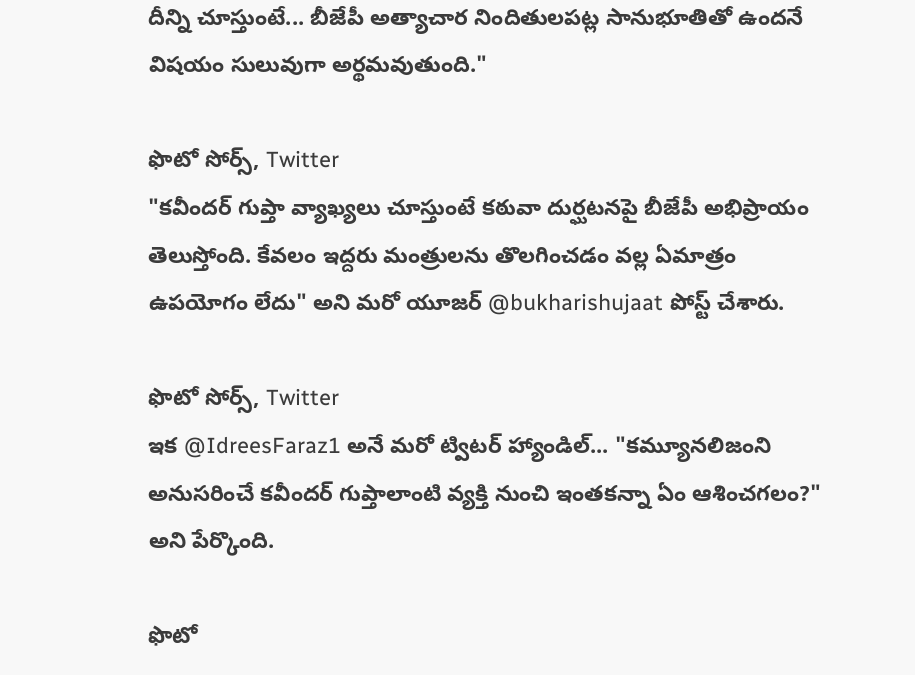దీన్ని చూస్తుంటే... బీజేపీ అత్యాచార నిందితులపట్ల సానుభూతితో ఉందనే విషయం సులువుగా అర్థమవుతుంది."

ఫొటో సోర్స్, Twitter
"కవీందర్ గుప్తా వ్యాఖ్యలు చూస్తుంటే కఠువా దుర్ఘటనపై బీజేపీ అభిప్రాయం తెలుస్తోంది. కేవలం ఇద్దరు మంత్రులను తొలగించడం వల్ల ఏమాత్రం ఉపయోగం లేదు" అని మరో యూజర్ @bukharishujaat పోస్ట్ చేశారు.

ఫొటో సోర్స్, Twitter
ఇక @IdreesFaraz1 అనే మరో ట్విటర్ హ్యాండిల్... "కమ్యూనలిజంని అనుసరించే కవీందర్ గుప్తాలాంటి వ్యక్తి నుంచి ఇంతకన్నా ఏం ఆశించగలం?" అని పేర్కొంది.

ఫొటో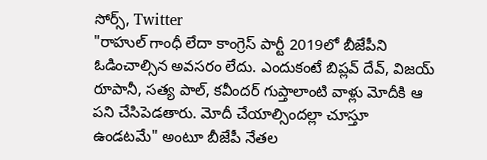సోర్స్, Twitter
"రాహుల్ గాంధీ లేదా కాంగ్రెస్ పార్టీ 2019లో బీజేపీని ఓడించాల్సిన అవసరం లేదు. ఎందుకంటే బిప్లవ్ దేవ్, విజయ్ రూపానీ, సత్య పాల్, కవీందర్ గుప్తాలాంటి వాళ్లు మోదీకి ఆ పని చేసిపెడతారు. మోదీ చేయాల్సిందల్లా చూస్తూ ఉండటమే" అంటూ బీజేపీ నేతల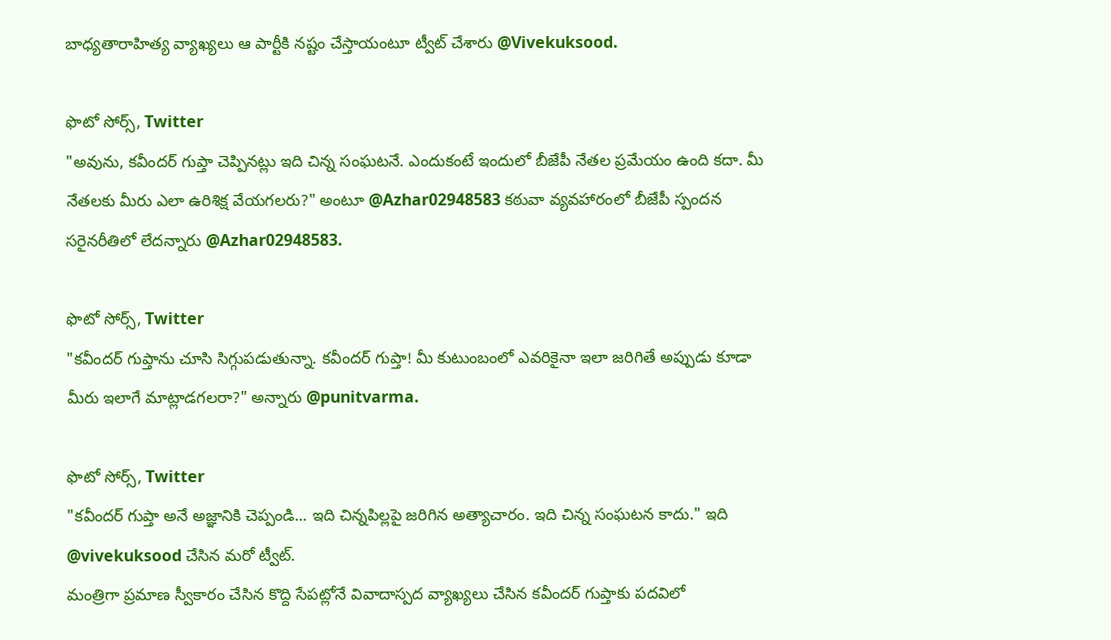బాధ్యతారాహిత్య వ్యాఖ్యలు ఆ పార్టీకి నష్టం చేస్తాయంటూ ట్వీట్ చేశారు @Vivekuksood.

ఫొటో సోర్స్, Twitter
"అవును, కవీందర్ గుప్తా చెప్పినట్లు ఇది చిన్న సంఘటనే. ఎందుకంటే ఇందులో బీజేపీ నేతల ప్రమేయం ఉంది కదా. మీ నేతలకు మీరు ఎలా ఉరిశిక్ష వేయగలరు?" అంటూ @Azhar02948583 కఠువా వ్యవహారంలో బీజేపీ స్పందన సరైనరీతిలో లేదన్నారు @Azhar02948583.

ఫొటో సోర్స్, Twitter
"కవీందర్ గుప్తాను చూసి సిగ్గుపడుతున్నా. కవీందర్ గుప్తా! మీ కుటుంబంలో ఎవరికైనా ఇలా జరిగితే అప్పుడు కూడా మీరు ఇలాగే మాట్లాడగలరా?" అన్నారు @punitvarma.

ఫొటో సోర్స్, Twitter
"కవీందర్ గుప్తా అనే అజ్ఞానికి చెప్పండి... ఇది చిన్నపిల్లపై జరిగిన అత్యాచారం. ఇది చిన్న సంఘటన కాదు." ఇది @vivekuksood చేసిన మరో ట్వీట్.
మంత్రిగా ప్రమాణ స్వీకారం చేసిన కొద్ది సేపట్లోనే వివాదాస్పద వ్యాఖ్యలు చేసిన కవీందర్ గుప్తాకు పదవిలో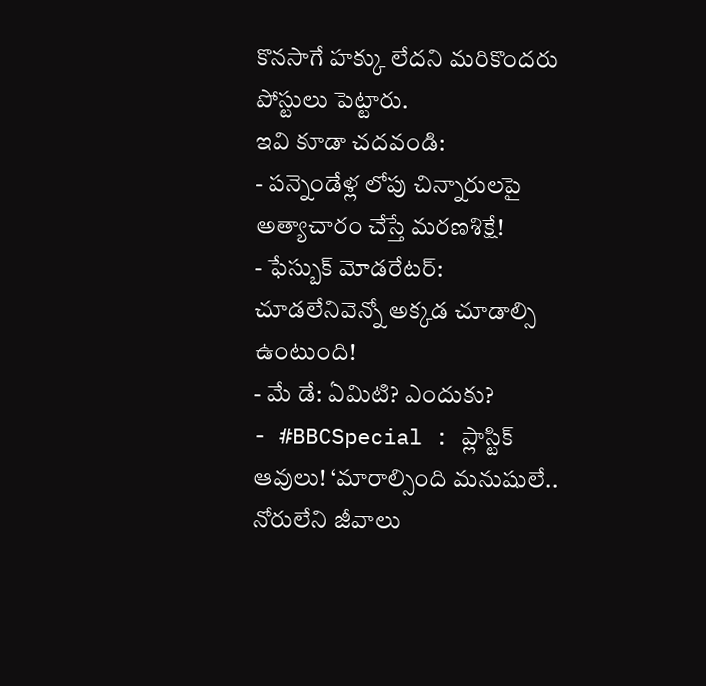కొనసాగే హక్కు లేదని మరికొందరు పోస్టులు పెట్టారు.
ఇవి కూడా చదవండి:
- పన్నెండేళ్ల లోపు చిన్నారులపై అత్యాచారం చేస్తే మరణశిక్షే!
- ఫేస్బుక్ మోడరేటర్: చూడలేనివెన్నో అక్కడ చూడాల్సి ఉంటుంది!
- మే డే: ఏమిటి? ఎందుకు?
- #BBCSpecial : ప్లాస్టిక్ ఆవులు! ‘మారాల్సింది మనుషులే.. నోరులేని జీవాలు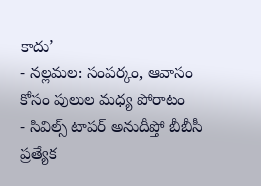కాదు’
- నల్లమల: సంపర్కం, ఆవాసం కోసం పులుల మధ్య పోరాటం
- సివిల్స్ టాపర్ అనుదీప్తో బీబీసీ ప్రత్యేక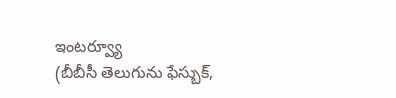ఇంటర్వ్యూ
(బీబీసీ తెలుగును ఫేస్బుక్,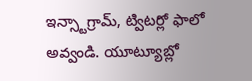ఇన్స్టాగ్రామ్, ట్విటర్లో ఫాలో అవ్వండి. యూట్యూబ్లో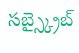సబ్స్క్రైబ్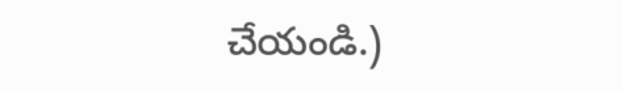చేయండి.)